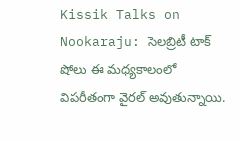Kissik Talks on Nookaraju: సెలబ్రిటీ టాక్ షోలు ఈ మధ్యకాలంలో విపరీతంగా వైరల్ అవుతున్నాయి.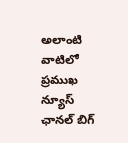అలాంటి వాటిలో ప్రముఖ న్యూస్ ఛానల్ బిగ్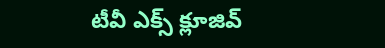టీవీ ఎక్స్ క్లూజివ్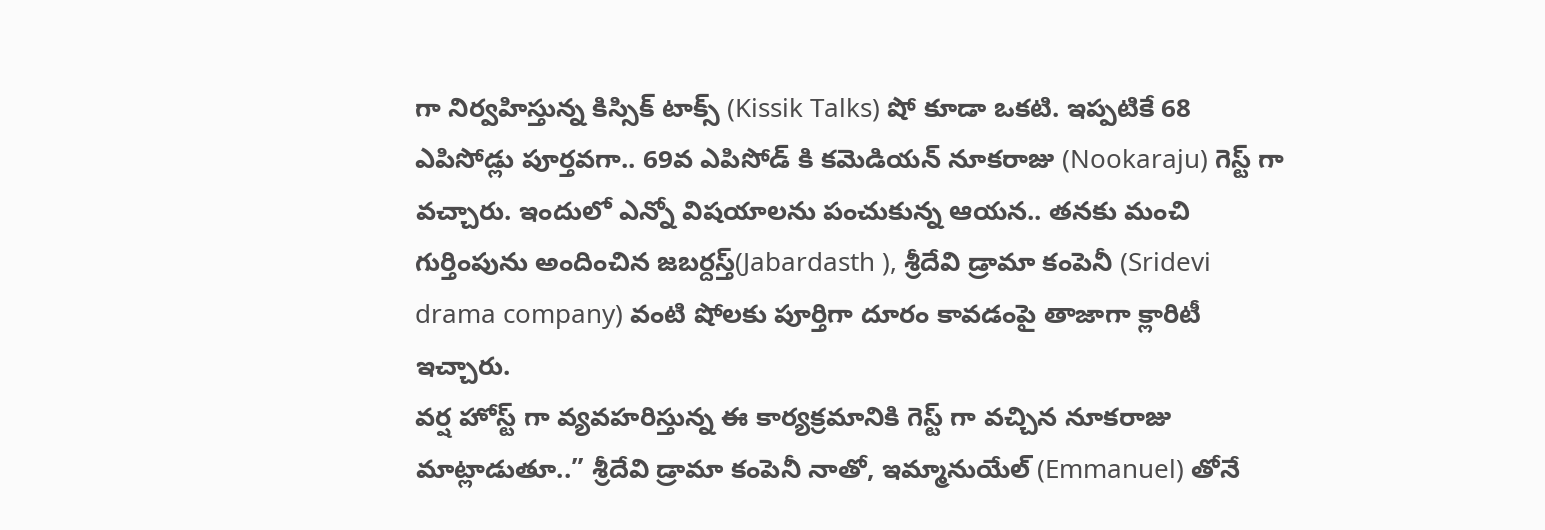గా నిర్వహిస్తున్న కిస్సిక్ టాక్స్ (Kissik Talks) షో కూడా ఒకటి. ఇప్పటికే 68 ఎపిసోడ్లు పూర్తవగా.. 69వ ఎపిసోడ్ కి కమెడియన్ నూకరాజు (Nookaraju) గెస్ట్ గా వచ్చారు. ఇందులో ఎన్నో విషయాలను పంచుకున్న ఆయన.. తనకు మంచి గుర్తింపును అందించిన జబర్దస్త్(Jabardasth ), శ్రీదేవి డ్రామా కంపెనీ (Sridevi drama company) వంటి షోలకు పూర్తిగా దూరం కావడంపై తాజాగా క్లారిటీ ఇచ్చారు.
వర్ష హోస్ట్ గా వ్యవహరిస్తున్న ఈ కార్యక్రమానికి గెస్ట్ గా వచ్చిన నూకరాజు మాట్లాడుతూ..” శ్రీదేవి డ్రామా కంపెనీ నాతో, ఇమ్మానుయేల్ (Emmanuel) తోనే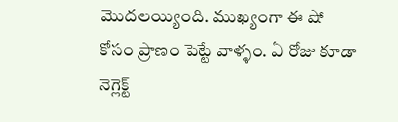మొదలయ్యింది. ముఖ్యంగా ఈ షో కోసం ప్రాణం పెట్టే వాళ్ళం. ఏ రోజు కూడా నెగ్లెక్ట్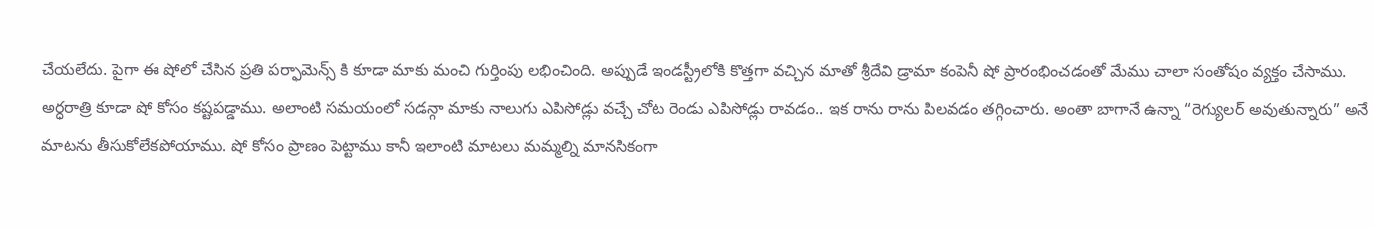చేయలేదు. పైగా ఈ షోలో చేసిన ప్రతి పర్ఫామెన్స్ కి కూడా మాకు మంచి గుర్తింపు లభించింది. అప్పుడే ఇండస్ట్రీలోకి కొత్తగా వచ్చిన మాతో శ్రీదేవి డ్రామా కంపెనీ షో ప్రారంభించడంతో మేము చాలా సంతోషం వ్యక్తం చేసాము. అర్ధరాత్రి కూడా షో కోసం కష్టపడ్డాము. అలాంటి సమయంలో సడన్గా మాకు నాలుగు ఎపిసోడ్లు వచ్చే చోట రెండు ఎపిసోడ్లు రావడం.. ఇక రాను రాను పిలవడం తగ్గించారు. అంతా బాగానే ఉన్నా “రెగ్యులర్ అవుతున్నారు” అనే మాటను తీసుకోలేకపోయాము. షో కోసం ప్రాణం పెట్టాము కానీ ఇలాంటి మాటలు మమ్మల్ని మానసికంగా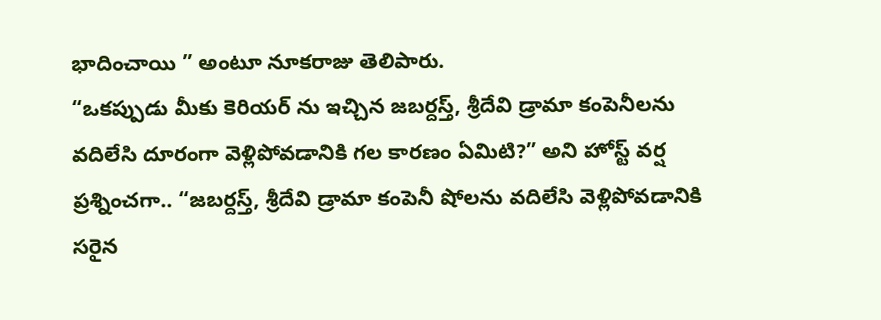భాదించాయి ” అంటూ నూకరాజు తెలిపారు.
“ఒకప్పుడు మీకు కెరియర్ ను ఇచ్చిన జబర్దస్త్, శ్రీదేవి డ్రామా కంపెనీలను వదిలేసి దూరంగా వెళ్లిపోవడానికి గల కారణం ఏమిటి?” అని హోస్ట్ వర్ష ప్రశ్నించగా.. “జబర్దస్త్, శ్రీదేవి డ్రామా కంపెనీ షోలను వదిలేసి వెళ్లిపోవడానికి సరైన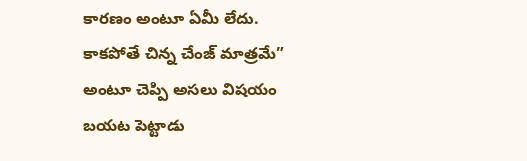కారణం అంటూ ఏమీ లేదు. కాకపోతే చిన్న చేంజ్ మాత్రమే” అంటూ చెప్పి అసలు విషయం బయట పెట్టాడు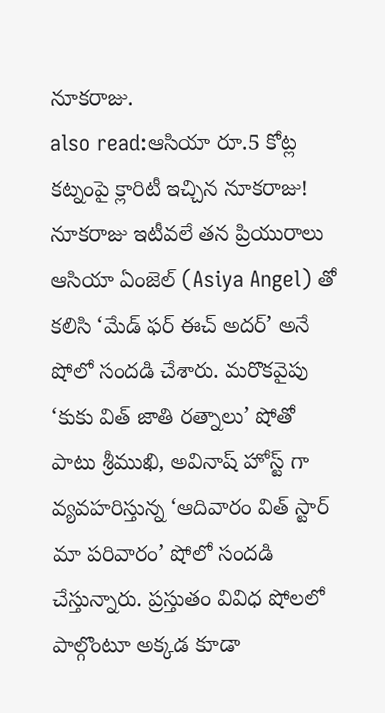నూకరాజు.
also read:ఆసియా రూ.5 కోట్ల కట్నంపై క్లారిటీ ఇచ్చిన నూకరాజు!
నూకరాజు ఇటీవలే తన ప్రియురాలు ఆసియా ఏంజెల్ (Asiya Angel) తో కలిసి ‘మేడ్ ఫర్ ఈచ్ అదర్’ అనే షోలో సందడి చేశారు. మరొకవైపు ‘కుకు విత్ జాతి రత్నాలు’ షోతో పాటు శ్రీముఖి, అవినాష్ హోస్ట్ గా వ్యవహరిస్తున్న ‘ఆదివారం విత్ స్టార్ మా పరివారం’ షోలో సందడి చేస్తున్నారు. ప్రస్తుతం వివిధ షోలలో పాల్గొంటూ అక్కడ కూడా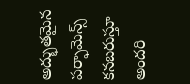అద్భుతమైన పర్ఫామెన్స్ కనబరుస్తూ అందరి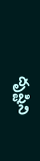దృష్టిని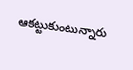ఆకట్టుకుంటున్నారు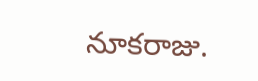నూకరాజు.